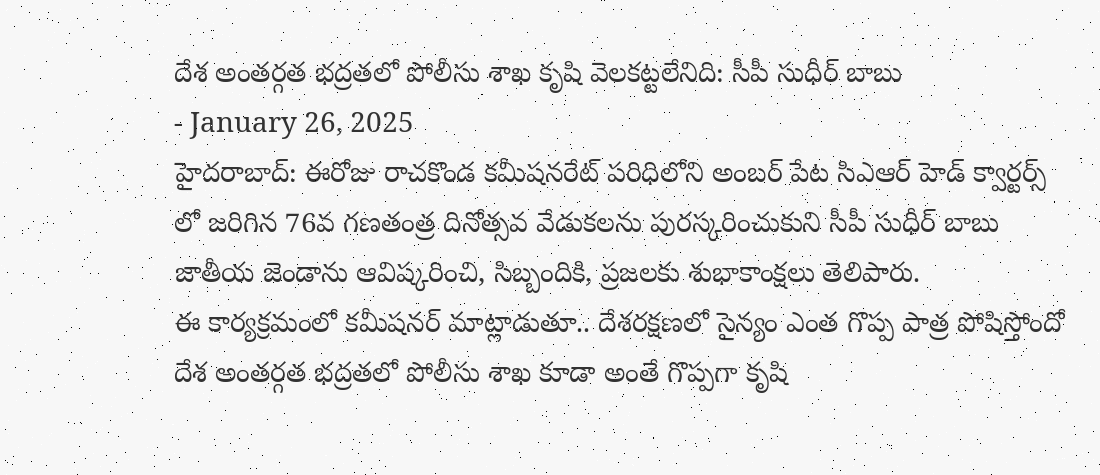దేశ అంతర్గత భద్రతలో పోలీసు శాఖ కృషి వెలకట్టలేనిది: సీపీ సుధీర్ బాబు
- January 26, 2025
హైదరాబాద్: ఈరోజు రాచకొండ కమీషనరేట్ పరిధిలోని అంబర్ పేట సిఎఆర్ హెడ్ క్వార్టర్స్ లో జరిగిన 76వ గణతంత్ర దినోత్సవ వేడుకలను పురస్కరించుకుని సీపీ సుధీర్ బాబు జాతీయ జెండాను ఆవిష్కరించి, సిబ్బందికి, ప్రజలకు శుభాకాంక్షలు తెలిపారు.
ఈ కార్యక్రమంలో కమీషనర్ మాట్లాడుతూ.. దేశరక్షణలో సైన్యం ఎంత గొప్ప పాత్ర పోషిస్తోందో దేశ అంతర్గత భద్రతలో పోలీసు శాఖ కూడా అంతే గొప్పగా కృషి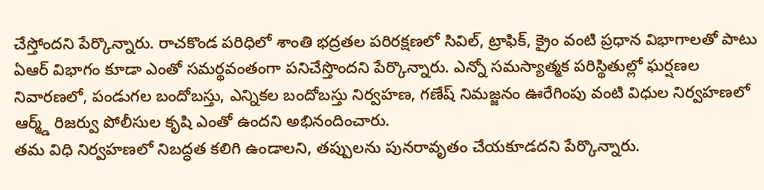చేస్తోందని పేర్కొన్నారు. రాచకొండ పరిధిలో శాంతి భద్రతల పరిరక్షణలో సివిల్, ట్రాఫిక్, క్రైం వంటి ప్రధాన విభాగాలతో పాటు ఏఆర్ విభాగం కూడా ఎంతో సమర్థవంతంగా పనిచేస్తొందని పేర్కొన్నారు. ఎన్నో సమస్యాత్మక పరిస్థితుల్లో ఘర్షణల నివారణలో, పండుగల బందోబస్తు, ఎన్నికల బందోబస్తు నిర్వహణ, గణేష్ నిమజ్జనం ఊరేగింపు వంటి విధుల నిర్వహణలో ఆర్మ్డ్ రిజర్వు పోలీసుల కృషి ఎంతో ఉందని అభినందించారు.
తమ విధి నిర్వహణలో నిబద్ధత కలిగి ఉండాలని, తప్పులను పునరావృతం చేయకూడదని పేర్కొన్నారు.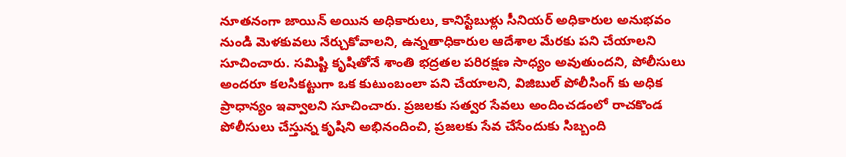నూతనంగా జాయిన్ అయిన అధికారులు, కానిస్టేబుళ్లు సీనియర్ అధికారుల అనుభవం నుండి మెళకువలు నేర్చుకోవాలని, ఉన్నతాధికారుల ఆదేశాల మేరకు పని చేయాలని సూచించారు. సమిష్టి కృషితోనే శాంతి భద్రతల పరిరక్షణ సాధ్యం అవుతుందని, పోలీసులు అందరూ కలసికట్టుగా ఒక కుటుంబంలా పని చేయాలని, విజిబుల్ పోలీసింగ్ కు అధిక ప్రాధాన్యం ఇవ్వాలని సూచించారు. ప్రజలకు సత్వర సేవలు అందించడంలో రాచకొండ పోలీసులు చేస్తున్న కృషిని అభినందించి, ప్రజలకు సేవ చేసేందుకు సిబ్బంది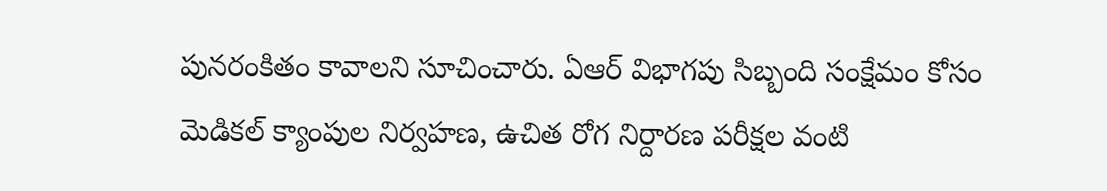పునరంకితం కావాలని సూచించారు. ఏఆర్ విభాగపు సిబ్బంది సంక్షేమం కోసం మెడికల్ క్యాంపుల నిర్వహణ, ఉచిత రోగ నిర్దారణ పరీక్షల వంటి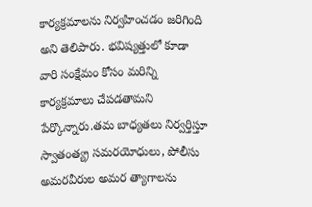కార్యక్రమాలను నిర్వహించడం జరిగింది అని తెలిపారు. భవిష్యత్తులో కూడా వారి సంక్షేమం కోసం మరిన్ని కార్యక్రమాలు చేపడతామని పేర్కొన్నారు.తమ బాధ్యతలు నిర్వర్తిస్తూ స్వాతంత్య్ర సమరయోధులు, పోలీసు అమరవీరుల అమర త్యాగాలను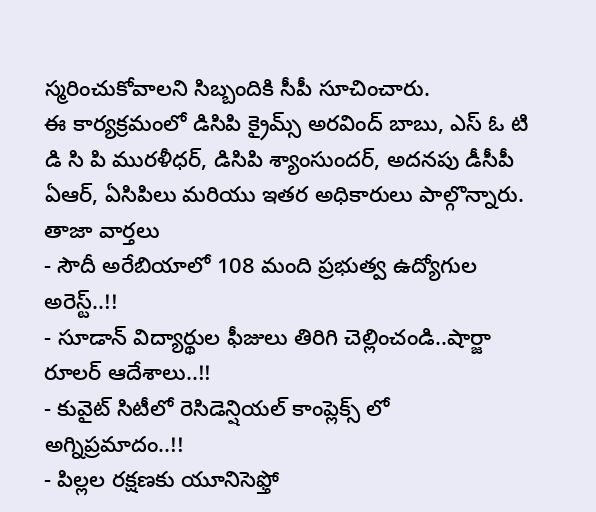స్మరించుకోవాలని సిబ్బందికి సీపీ సూచించారు.
ఈ కార్యక్రమంలో డిసిపి క్రైమ్స్ అరవింద్ బాబు, ఎస్ ఓ టి డి సి పి మురళీధర్, డిసిపి శ్యాంసుందర్, అదనపు డీసీపీ ఏఆర్, ఏసిపిలు మరియు ఇతర అధికారులు పాల్గొన్నారు.
తాజా వార్తలు
- సౌదీ అరేబియాలో 108 మంది ప్రభుత్వ ఉద్యోగుల అరెస్ట్..!!
- సూడాన్ విద్యార్థుల ఫీజులు తిరిగి చెల్లించండి..షార్జా రూలర్ ఆదేశాలు..!!
- కువైట్ సిటీలో రెసిడెన్షియల్ కాంప్లెక్స్ లో అగ్నిప్రమాదం..!!
- పిల్లల రక్షణకు యూనిసెఫ్తో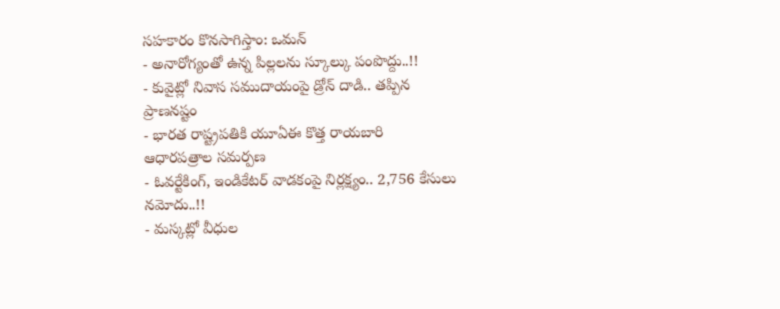సహకారం కొనసాగిస్తాం: ఒమన్
- అనారోగ్యంతో ఉన్న పిల్లలను స్కూల్కు పంపొద్దు..!!
- కువైట్లో నివాస సముదాయంపై డ్రోన్ దాడి.. తప్పిన ప్రాణనష్టం
- భారత రాష్ట్రపతికి యూఏఈ కొత్త రాయబారి ఆధారపత్రాల సమర్పణ
- ఓవర్టేకింగ్, ఇండికేటర్ వాడకంపై నిర్లక్ష్యం.. 2,756 కేసులు నమోదు..!!
- మస్కట్లో వీధుల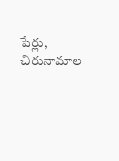పేర్లు, చిరునామాల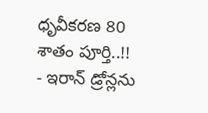ధృవీకరణ 80 శాతం పూర్తి..!!
- ఇరాన్ డ్రోన్లను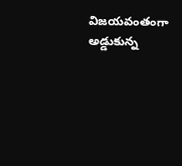విజయవంతంగా అడ్డుకున్న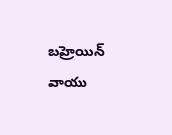బహ్రెయిన్ వాయు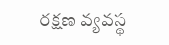రక్షణ వ్యవస్థ